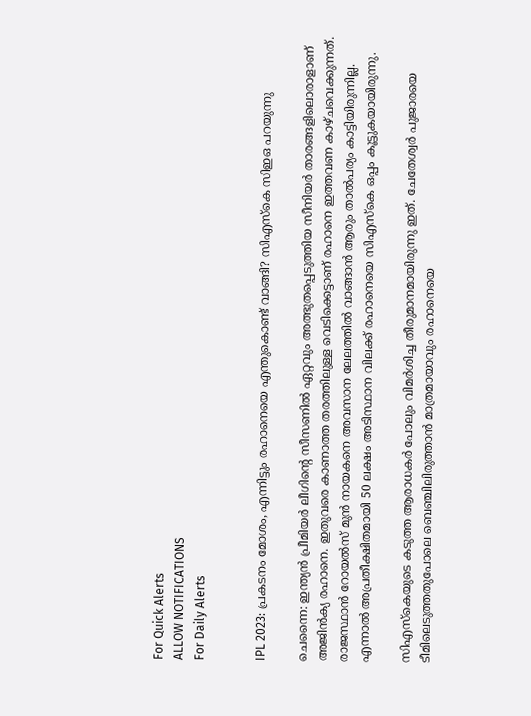For Quick Alerts
ALLOW NOTIFICATIONS
For Daily Alerts


IPL 2023: പ്രകടനം മോശം, എന്നിട്ടും രഹാനെയെ എന്തുകൊണ്ട് വാങ്ങി? സിഎസ്‌കെ സിഇഒ പറയുന്നു

ചെന്നൈ: ഇന്ത്യന്‍ പ്രീമിയര്‍ ലീഗിന്റെ സീസണില്‍ ഏറ്റവും അത്ഭുതപ്പെടുത്തിയ സീനിയര്‍ താരങ്ങളിലൊരാളാണ് അജിന്‍ക്യ രഹാനെ. ഇതുവരെ കാണാത്ത തരത്തിലുള്ള വെടിക്കെട്ടാണ് രഹാനെ ഇത്തവണ കാഴ്ചവെക്കുന്നത്. രാജസ്ഥാന്‍ റോയല്‍സ് മുന്‍ നായകനെ അവസാന ലേലത്തില്‍ വാങ്ങാന്‍ ആരും താല്‍പര്യം കാട്ടിയിരുന്നില്ല. എന്നാല്‍ അപ്രതീക്ഷിതമായി 50 ലക്ഷം അടിസ്ഥാന വിലക്ക് രഹാനെയെ സിഎസ്‌കെ ഒപ്പം കൂട്ടുകയായിരുന്നു.

സിഎസ്‌കെയുടെ കടുത്ത ആരാധകര്‍ പോലും വിമര്‍ശിച്ച തീരുമാനമായിരുന്നു ഇത്. ചേതേശ്വര്‍ പുജാരയെ ടീമിലെടുത്തതുപോലെ ബെഞ്ചിലിരുത്താന്‍ മാത്രമായാവും രഹാനെയെ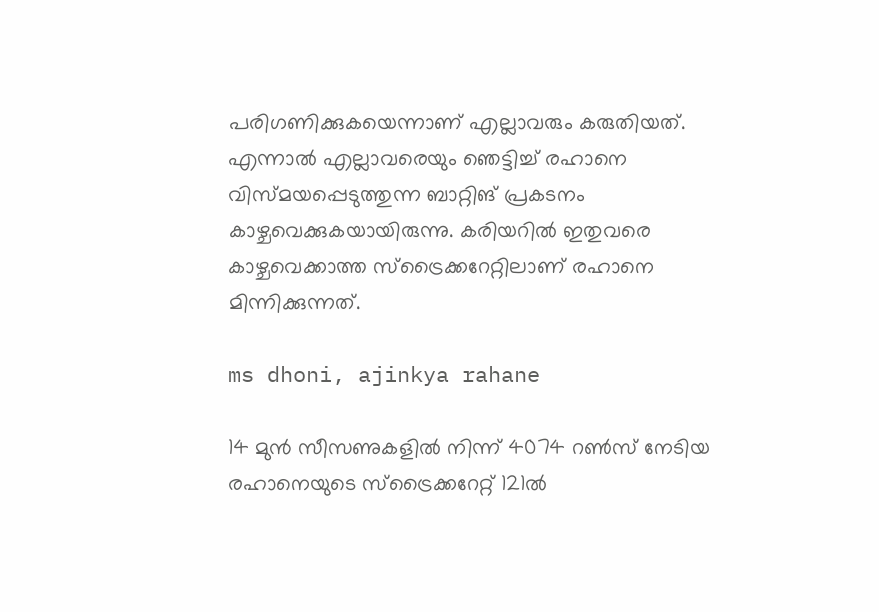പരിഗണിക്കുകയെന്നാണ് എല്ലാവരും കരുതിയത്. എന്നാല്‍ എല്ലാവരെയും ഞെട്ടിച്ച് രഹാനെ വിസ്മയപ്പെടുത്തുന്ന ബാറ്റിങ് പ്രകടനം കാഴ്ചവെക്കുകയായിരുന്നു. കരിയറില്‍ ഇതുവരെ കാഴ്ചവെക്കാത്ത സ്‌ട്രൈക്കറേറ്റിലാണ് രഹാനെ മിന്നിക്കുന്നത്.

ms dhoni, ajinkya rahane

14 മുന്‍ സീസണുകളില്‍ നിന്ന് 4074 റണ്‍സ് നേടിയ രഹാനെയുടെ സ്‌ട്രൈക്കറേറ്റ് 121ല്‍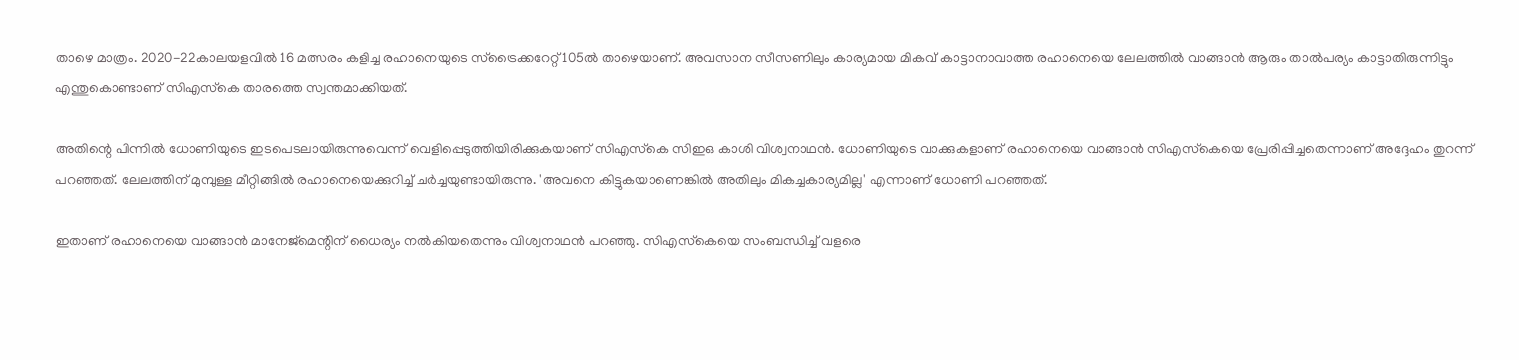താഴെ മാത്രം. 2020-22കാലയളവില്‍ 16 മത്സരം കളിച്ച രഹാനെയുടെ സ്‌ട്രൈക്കറേറ്റ് 105ല്‍ താഴെയാണ്. അവസാന സീസണിലും കാര്യമായ മികവ് കാട്ടാനാവാത്ത രഹാനെയെ ലേലത്തില്‍ വാങ്ങാന്‍ ആരും താല്‍പര്യം കാട്ടാതിരുന്നിട്ടും എന്തുകൊണ്ടാണ് സിഎസ്‌കെ താരത്തെ സ്വന്തമാക്കിയത്.

അതിന്റെ പിന്നില്‍ ധോണിയുടെ ഇടപെടലായിരുന്നുവെന്ന് വെളിപ്പെടുത്തിയിരിക്കുകയാണ് സിഎസ്‌കെ സിഇഒ കാശി വിശ്വനാഥന്‍. ധോണിയുടെ വാക്കുകളാണ് രഹാനെയെ വാങ്ങാന്‍ സിഎസ്‌കെയെ പ്രേരിപ്പിച്ചതെന്നാണ് അദ്ദേഹം തുറന്ന് പറഞ്ഞത്. ലേലത്തിന് മുമ്പുള്ള മീറ്റിങ്ങില്‍ രഹാനെയെക്കുറിച്ച് ചര്‍ച്ചയുണ്ടായിരുന്നു. 'അവനെ കിട്ടുകയാണെങ്കില്‍ അതിലും മികച്ചകാര്യമില്ല' എന്നാണ് ധോണി പറഞ്ഞത്.

ഇതാണ് രഹാനെയെ വാങ്ങാന്‍ മാനേജ്‌മെന്റിന് ധൈര്യം നല്‍കിയതെന്നും വിശ്വനാഥന്‍ പറഞ്ഞു. സിഎസ്‌കെയെ സംബന്ധിച്ച് വളരെ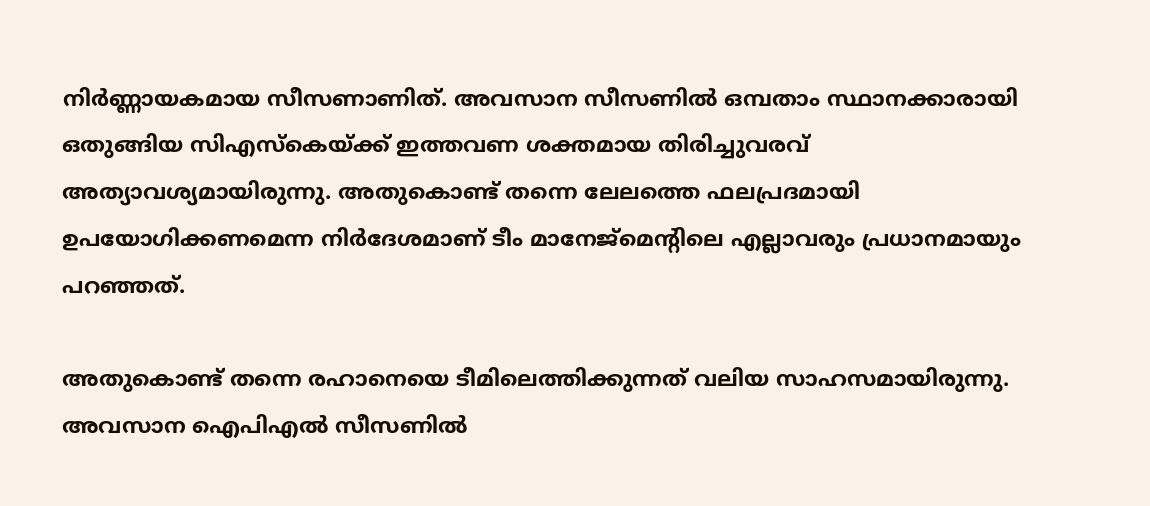നിര്‍ണ്ണായകമായ സീസണാണിത്. അവസാന സീസണില്‍ ഒമ്പതാം സ്ഥാനക്കാരായി ഒതുങ്ങിയ സിഎസ്‌കെയ്ക്ക് ഇത്തവണ ശക്തമായ തിരിച്ചുവരവ് അത്യാവശ്യമായിരുന്നു. അതുകൊണ്ട് തന്നെ ലേലത്തെ ഫലപ്രദമായി ഉപയോഗിക്കണമെന്ന നിര്‍ദേശമാണ് ടീം മാനേജ്‌മെന്റിലെ എല്ലാവരും പ്രധാനമായും പറഞ്ഞത്.

അതുകൊണ്ട് തന്നെ രഹാനെയെ ടീമിലെത്തിക്കുന്നത് വലിയ സാഹസമായിരുന്നു. അവസാന ഐപിഎല്‍ സീസണില്‍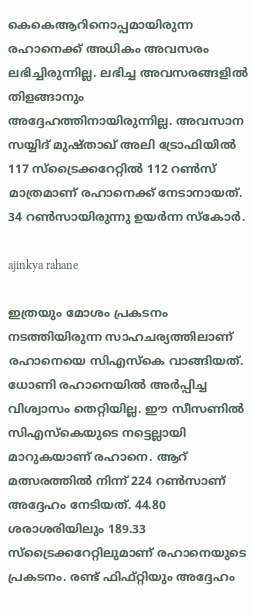കെകെആറിനൊപ്പമായിരുന്ന രഹാനെക്ക് അധികം അവസരം ലഭിച്ചിരുന്നില്ല. ലഭിച്ച അവസരങ്ങളില്‍ തിളങ്ങാനും അദ്ദേഹത്തിനായിരുന്നില്ല. അവസാന സയ്യിദ് മുഷ്താഖ് അലി ട്രോഫിയില്‍ 117 സ്‌ട്രൈക്കറേറ്റില്‍ 112 റണ്‍സ് മാത്രമാണ് രഹാനെക്ക് നേടാനായത്. 34 റണ്‍സായിരുന്നു ഉയര്‍ന്ന സ്‌കോര്‍.

ajinkya rahane

ഇത്രയും മോശം പ്രകടനം നടത്തിയിരുന്ന സാഹചര്യത്തിലാണ് രഹാനെയെ സിഎസ്‌കെ വാങ്ങിയത്. ധോണി രഹാനെയില്‍ അര്‍പ്പിച്ച വിശ്വാസം തെറ്റിയില്ല. ഈ സീസണില്‍ സിഎസ്‌കെയുടെ നട്ടെല്ലായി മാറുകയാണ് രഹാനെ. ആറ് മത്സരത്തില്‍ നിന്ന് 224 റണ്‍സാണ് അദ്ദേഹം നേടിയത്. 44.80 ശരാശരിയിലും 189.33 സ്‌ട്രൈക്കറേറ്റിലുമാണ് രഹാനെയുടെ പ്രകടനം. രണ്ട് ഫിഫ്റ്റിയും അദ്ദേഹം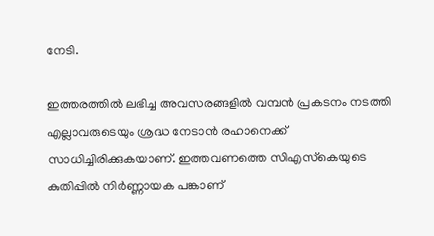നേടി.

ഇത്തരത്തില്‍ ലഭിച്ച അവസരങ്ങളില്‍ വമ്പന്‍ പ്രകടനം നടത്തി എല്ലാവരുടെയും ശ്രദ്ധ നേടാന്‍ രഹാനെക്ക് സാധിച്ചിരിക്കുകയാണ്. ഇത്തവണത്തെ സിഎസ്‌കെയുടെ കുതിപ്പില്‍ നിര്‍ണ്ണായക പങ്കാണ്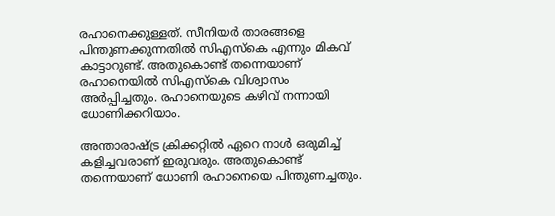രഹാനെക്കുള്ളത്. സീനിയര്‍ താരങ്ങളെ പിന്തുണക്കുന്നതില്‍ സിഎസ്‌കെ എന്നും മികവ് കാട്ടാറുണ്ട്. അതുകൊണ്ട് തന്നെയാണ് രഹാനെയില്‍ സിഎസ്‌കെ വിശ്വാസം അര്‍പ്പിച്ചതും. രഹാനെയുടെ കഴിവ് നന്നായി ധോണിക്കറിയാം.

അന്താരാഷ്ട്ര ക്രിക്കറ്റില്‍ ഏറെ നാള്‍ ഒരുമിച്ച് കളിച്ചവരാണ് ഇരുവരും. അതുകൊണ്ട് തന്നെയാണ് ധോണി രഹാനെയെ പിന്തുണച്ചതും.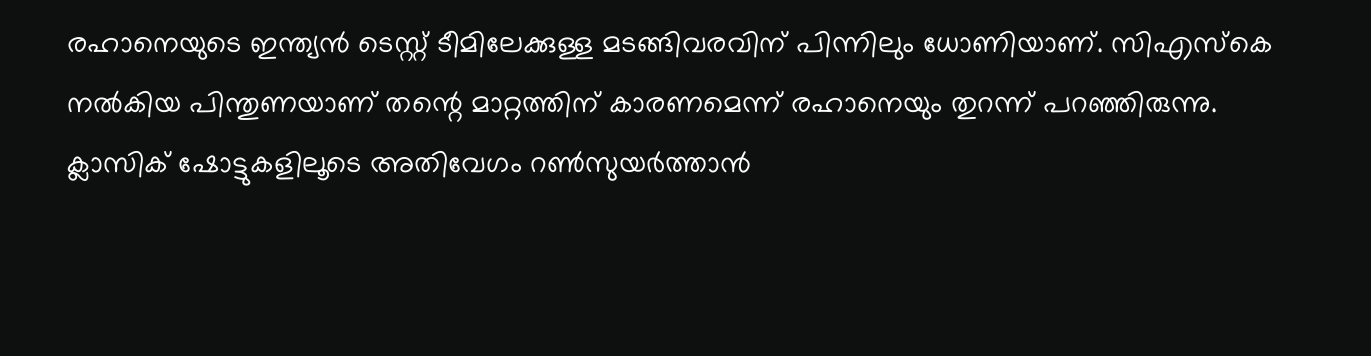രഹാനെയുടെ ഇന്ത്യന്‍ ടെസ്റ്റ് ടീമിലേക്കുള്ള മടങ്ങിവരവിന് പിന്നിലും ധോണിയാണ്. സിഎസ്‌കെ നല്‍കിയ പിന്തുണയാണ് തന്റെ മാറ്റത്തിന് കാരണമെന്ന് രഹാനെയും തുറന്ന് പറഞ്ഞിരുന്നു. ക്ലാസിക് ഷോട്ടുകളിലൂടെ അതിവേഗം റണ്‍സുയര്‍ത്താന്‍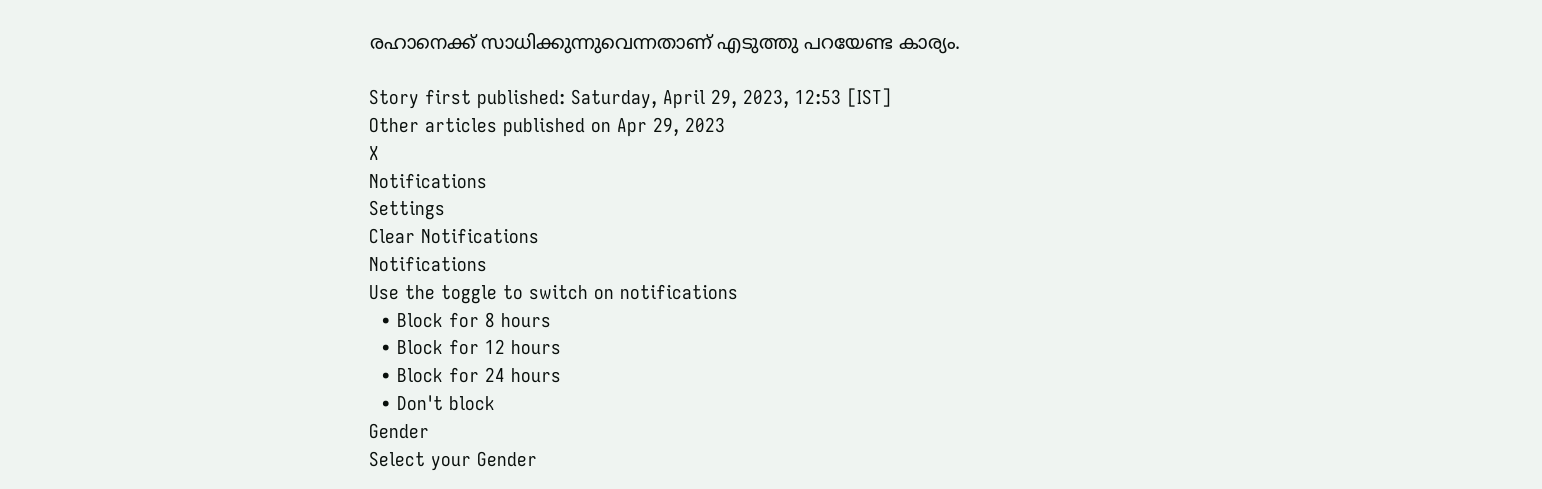രഹാനെക്ക് സാധിക്കുന്നുവെന്നതാണ് എടുത്തു പറയേണ്ട കാര്യം.

Story first published: Saturday, April 29, 2023, 12:53 [IST]
Other articles published on Apr 29, 2023
X
Notifications
Settings
Clear Notifications
Notifications
Use the toggle to switch on notifications
  • Block for 8 hours
  • Block for 12 hours
  • Block for 24 hours
  • Don't block
Gender
Select your Gender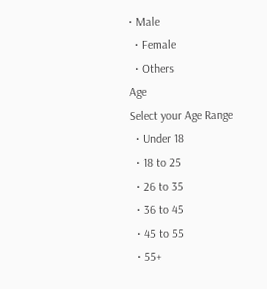• Male
  • Female
  • Others
Age
Select your Age Range
  • Under 18
  • 18 to 25
  • 26 to 35
  • 36 to 45
  • 45 to 55
  • 55+